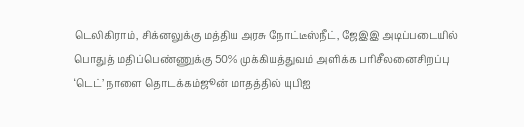டெலிகிராம், சிக்னலுக்கு மத்திய அரசு நோட்டீஸ்நீட், ஜேஇஇ அடிப்படையில் பொதுத் மதிப்பெண்ணுக்கு 50% முக்கியத்துவம் அளிக்க பரிசீலனைசிறப்பு ‘டெட்’ நாளை தொடக்கம்ஜூன் மாதத்தில் யுபிஐ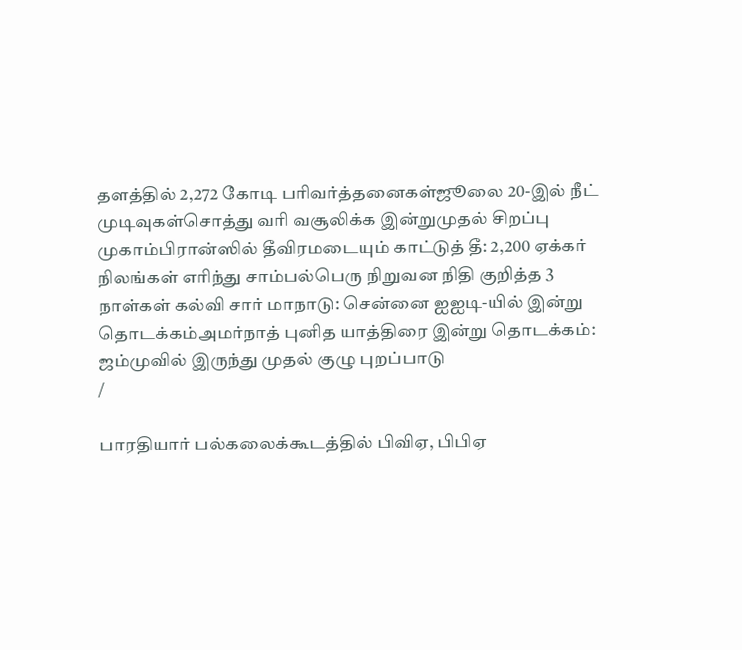தளத்தில் 2,272 கோடி பரிவர்த்தனைகள்ஜூலை 20-இல் நீட் முடிவுகள்சொத்து வரி வசூலிக்க இன்றுமுதல் சிறப்பு முகாம்பிரான்ஸில் தீவிரமடையும் காட்டுத் தீ: 2,200 ஏக்கர் நிலங்கள் எரிந்து சாம்பல்பெரு நிறுவன நிதி குறித்த 3 நாள்கள் கல்வி சார் மாநாடு: சென்னை ஐஐடி-யில் இன்று தொடக்கம்அமர்நாத் புனித யாத்திரை இன்று தொடக்கம்: ஜம்முவில் இருந்து முதல் குழு புறப்பாடு
/

பாரதியார் பல்கலைக்கூடத்தில் பிவிஏ, பிபிஏ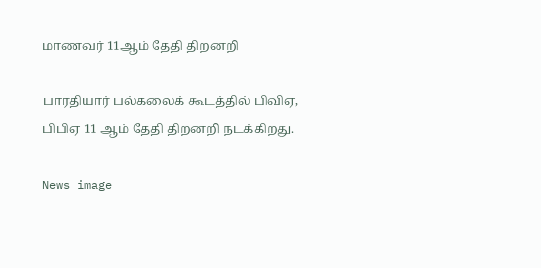மாணவர் 11ஆம் தேதி திறனறி

பாரதியார் பல்கலைக் கூடத்தில் பிவிஏ, பிபிஏ 11 ஆம் தேதி திறனறி நடக்கிறது.

News image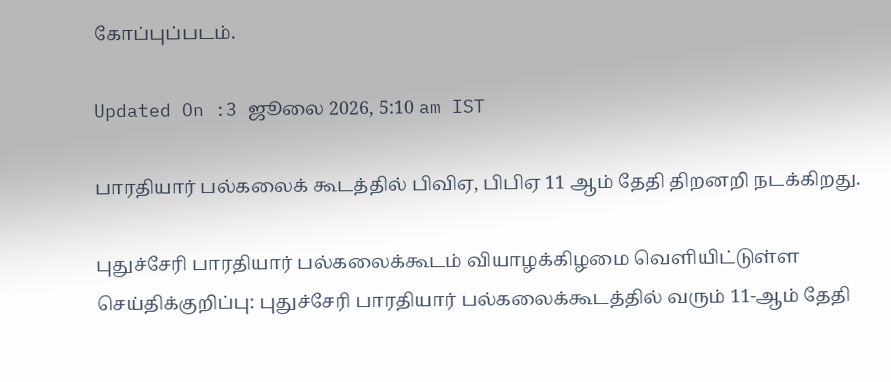கோப்புப்படம்.

Updated On :3 ஜூலை 2026, 5:10 am IST

பாரதியார் பல்கலைக் கூடத்தில் பிவிஏ, பிபிஏ 11 ஆம் தேதி திறனறி நடக்கிறது.

புதுச்சேரி பாரதியார் பல்கலைக்கூடம் வியாழக்கிழமை வெளியிட்டுள்ள செய்திக்குறிப்பு: புதுச்சேரி பாரதியார் பல்கலைக்கூடத்தில் வரும் 11-ஆம் தேதி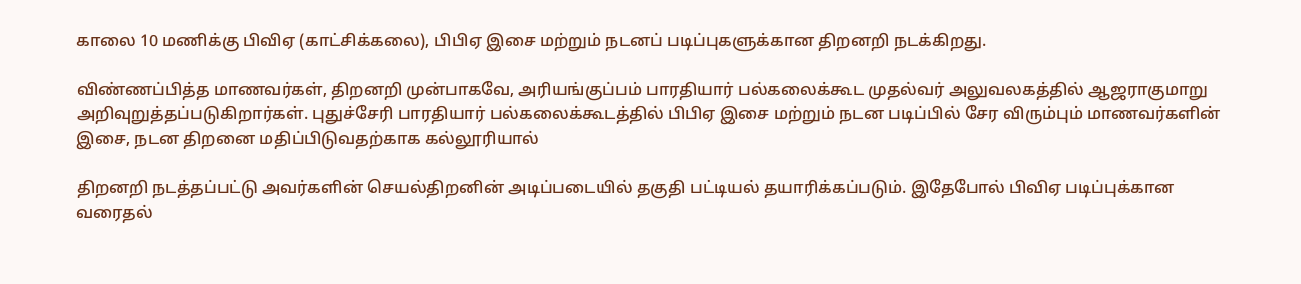காலை 10 மணிக்கு பிவிஏ (காட்சிக்கலை), பிபிஏ இசை மற்றும் நடனப் படிப்புகளுக்கான திறனறி நடக்கிறது.

விண்ணப்பித்த மாணவர்கள், திறனறி முன்பாகவே, அரியங்குப்பம் பாரதியார் பல்கலைக்கூட முதல்வர் அலுவலகத்தில் ஆஜராகுமாறு அறிவுறுத்தப்படுகிறார்கள். புதுச்சேரி பாரதியார் பல்கலைக்கூடத்தில் பிபிஏ இசை மற்றும் நடன படிப்பில் சேர விரும்பும் மாணவர்களின் இசை, நடன திறனை மதிப்பிடுவதற்காக கல்லூரியால்

திறனறி நடத்தப்பட்டு அவர்களின் செயல்திறனின் அடிப்படையில் தகுதி பட்டியல் தயாரிக்கப்படும். இதேபோல் பிவிஏ படிப்புக்கான வரைதல்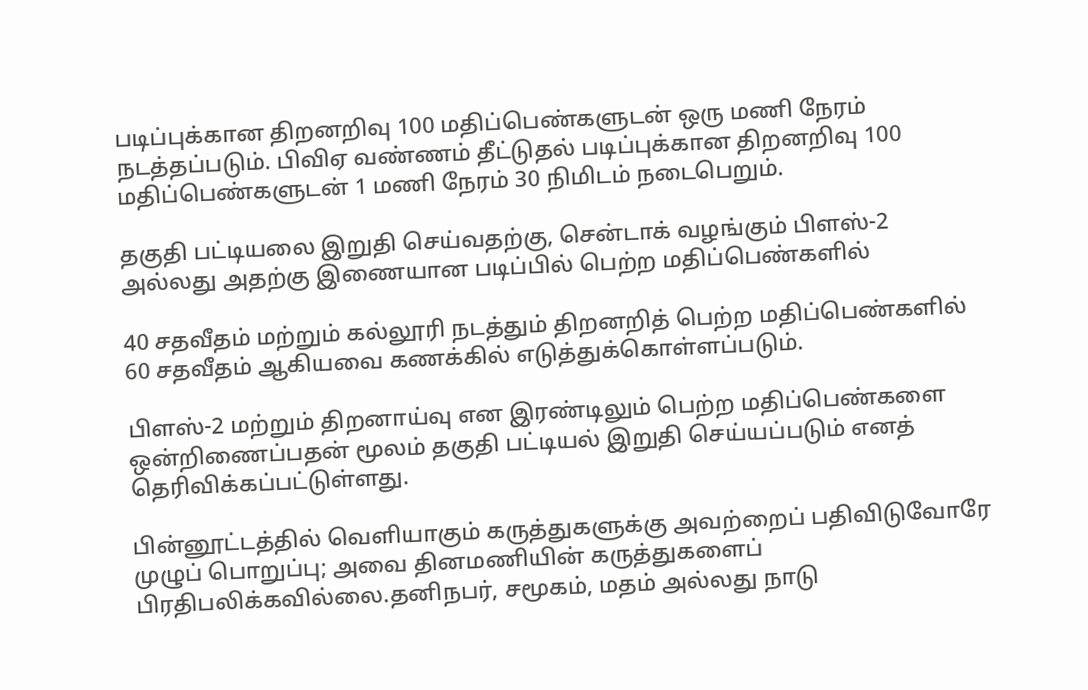படிப்புக்கான திறனறிவு 100 மதிப்பெண்களுடன் ஒரு மணி நேரம் நடத்தப்படும். பிவிஏ வண்ணம் தீட்டுதல் படிப்புக்கான திறனறிவு 100 மதிப்பெண்களுடன் 1 மணி நேரம் 30 நிமிடம் நடைபெறும்.

தகுதி பட்டியலை இறுதி செய்வதற்கு, சென்டாக் வழங்கும் பிளஸ்-2 அல்லது அதற்கு இணையான படிப்பில் பெற்ற மதிப்பெண்களில்

40 சதவீதம் மற்றும் கல்லூரி நடத்தும் திறனறித் பெற்ற மதிப்பெண்களில் 60 சதவீதம் ஆகியவை கணக்கில் எடுத்துக்கொள்ளப்படும்.

பிளஸ்-2 மற்றும் திறனாய்வு என இரண்டிலும் பெற்ற மதிப்பெண்களை ஒன்றிணைப்பதன் மூலம் தகுதி பட்டியல் இறுதி செய்யப்படும் எனத் தெரிவிக்கப்பட்டுள்ளது.

பின்னூட்டத்தில் வெளியாகும் கருத்துகளுக்கு அவற்றைப் பதிவிடுவோரே முழுப் பொறுப்பு; அவை தினமணியின் கருத்துகளைப் பிரதிபலிக்கவில்லை.தனிநபர், சமூகம், மதம் அல்லது நாடு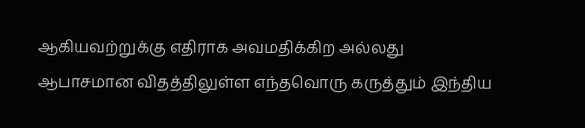ஆகியவற்றுக்கு எதிராக அவமதிக்கிற அல்லது ஆபாசமான விதத்திலுள்ள எந்தவொரு கருத்தும் இந்திய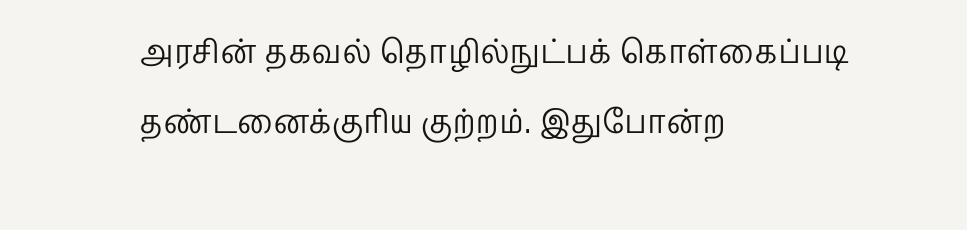அரசின் தகவல் தொழில்நுட்பக் கொள்கைப்படி தண்டனைக்குரிய குற்றம். இதுபோன்ற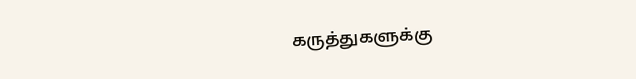கருத்துகளுக்கு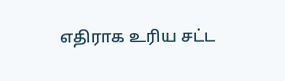எதிராக உரிய சட்ட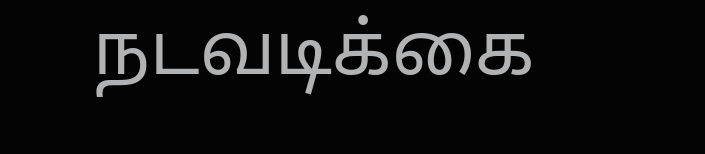நடவடிக்கை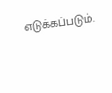எடுக்கப்படும்.